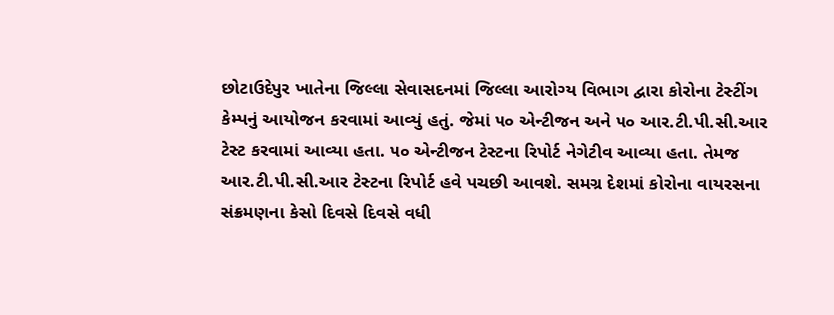છોટાઉદેપુર ખાતેના જિલ્લા સેવાસદનમાં જિલ્લા આરોગ્ય વિભાગ દ્વારા કોરોના ટેસ્ટીંગ કેમ્પનું આયોજન કરવામાં આવ્યું હતું. જેમાં ૫૦ એન્ટીજન અને ૫૦ આર.ટી.પી.સી.આર ટેસ્ટ કરવામાં આવ્યા હતા. ૫૦ એન્ટીજન ટેસ્ટના રિપોર્ટ નેગેટીવ આવ્યા હતા. તેમજ આર.ટી.પી.સી.આર ટેસ્ટના રિપોર્ટ હવે પચછી આવશે. સમગ્ર દેશમાં કોરોના વાયરસના સંક્રમણના કેસો દિવસે દિવસે વધી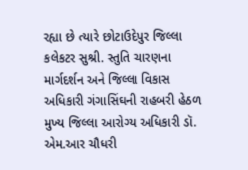રહ્યા છે ત્યારે છોટાઉદેપુર જિલ્લા કલેકટર સુશ્રી. સ્તુતિ ચારણના માર્ગદર્શન અને જિલ્લા વિકાસ અધિકારી ગંગાસિંઘની રાહબરી હેઠળ મુખ્ય જિલ્લા આરોગ્ય અધિકારી ડૉ. એમ.આર ચૌધરી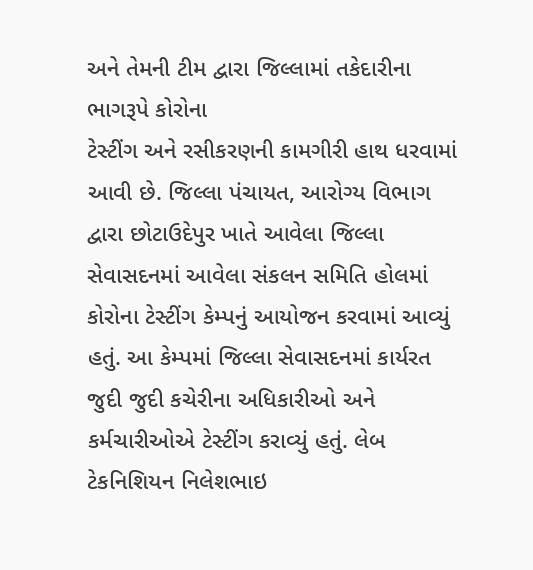અને તેમની ટીમ દ્વારા જિલ્લામાં તકેદારીના ભાગરૂપે કોરોના
ટેસ્ટીંગ અને રસીકરણની કામગીરી હાથ ધરવામાં આવી છે. જિલ્લા પંચાયત, આરોગ્ય વિભાગ દ્વારા છોટાઉદેપુર ખાતે આવેલા જિલ્લા સેવાસદનમાં આવેલા સંકલન સમિતિ હોલમાં કોરોના ટેસ્ટીંગ કેમ્પનું આયોજન કરવામાં આવ્યું હતું. આ કેમ્પમાં જિલ્લા સેવાસદનમાં કાર્યરત જુદી જુદી કચેરીના અધિકારીઓ અને કર્મચારીઓએ ટેસ્ટીંગ કરાવ્યું હતું. લેબ ટેકનિશિયન નિલેશભાઇ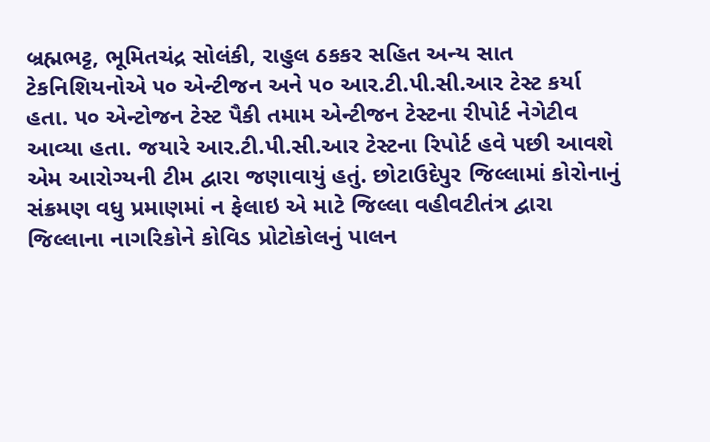બ્રહ્મભટ્ટ, ભૂમિતચંદ્ર સોલંકી, રાહુલ ઠકકર સહિત અન્ય સાત ટેકનિશિયનોએ ૫૦ એન્ટીજન અને ૫૦ આર.ટી.પી.સી.આર ટેસ્ટ કર્યા હતા. ૫૦ એન્ટોજન ટેસ્ટ પૈકી તમામ એન્ટીજન ટેસ્ટના રીપોર્ટ નેગેટીવ આવ્યા હતા. જયારે આર.ટી.પી.સી.આર ટેસ્ટના રિપોર્ટ હવે પછી આવશે એમ આરોગ્યની ટીમ દ્વારા જણાવાયું હતું. છોટાઉદેપુર જિલ્લામાં કોરોનાનું સંક્રમણ વધુ પ્રમાણમાં ન ફેલાઇ એ માટે જિલ્લા વહીવટીતંત્ર દ્વારા
જિલ્લાના નાગરિકોને કોવિડ પ્રોટોકોલનું પાલન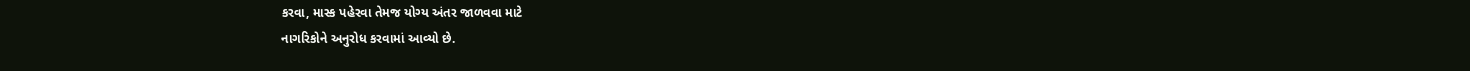કરવા, માસ્ક પહેરવા તેમજ યોગ્ય અંતર જાળવવા માટે
નાગરિકોને અનુરોધ કરવામાં આવ્યો છે.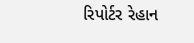રિપોર્ટર રેહાન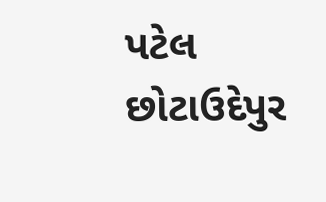પટેલ છોટાઉદેપુર